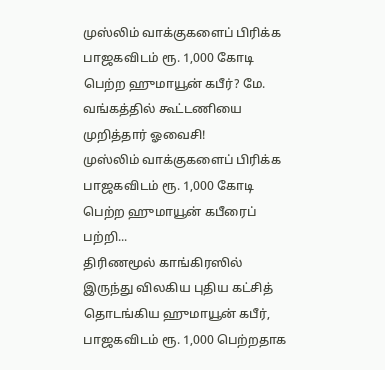முஸ்லிம் வாக்குகளைப் பிரிக்க பாஜகவிடம் ரூ. 1,000 கோடி பெற்ற ஹுமாயூன் கபீர்? மே. வங்கத்தில் கூட்டணியை முறித்தார் ஓவைசி!
முஸ்லிம் வாக்குகளைப் பிரிக்க பாஜகவிடம் ரூ. 1,000 கோடி பெற்ற ஹுமாயூன் கபீரைப் பற்றி...
திரிணமூல் காங்கிரஸில் இருந்து விலகிய புதிய கட்சித் தொடங்கிய ஹுமாயூன் கபீர், பாஜகவிடம் ரூ. 1,000 பெற்றதாக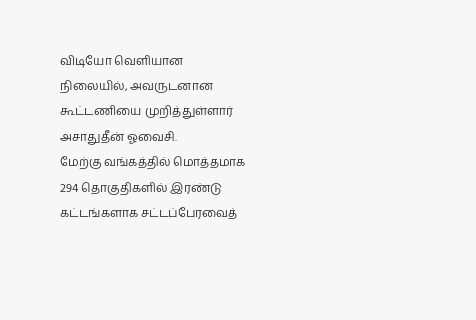விடியோ வெளியான நிலையில், அவருடனான கூட்டணியை முறித்துள்ளார் அசாதுதீன் ஓவைசி.
மேற்கு வங்கத்தில் மொத்தமாக 294 தொகுதிகளில் இரண்டு கட்டங்களாக சட்டப்பேரவைத்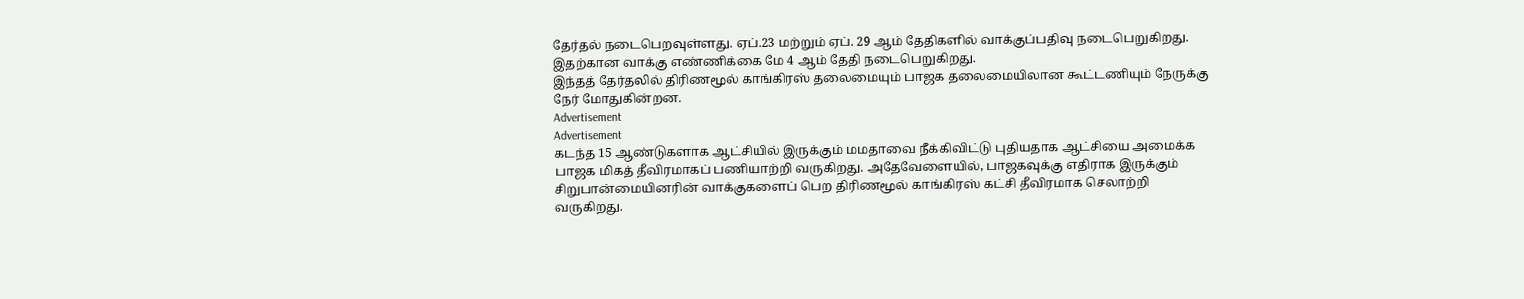தேர்தல் நடைபெறவுள்ளது. ஏப்.23 மற்றும் ஏப். 29 ஆம் தேதிகளில் வாக்குப்பதிவு நடைபெறுகிறது. இதற்கான வாக்கு எண்ணிக்கை மே 4 ஆம் தேதி நடைபெறுகிறது.
இந்தத் தேர்தலில் திரிணமூல் காங்கிரஸ் தலைமையும் பாஜக தலைமையிலான கூட்டணியும் நேருக்கு நேர் மோதுகின்றன.
Advertisement
Advertisement
கடந்த 15 ஆண்டுகளாக ஆட்சியில் இருக்கும் மமதாவை நீக்கிவிட்டு புதியதாக ஆட்சியை அமைக்க பாஜக மிகத் தீவிரமாகப் பணியாற்றி வருகிறது. அதேவேளையில், பாஜகவுக்கு எதிராக இருக்கும் சிறுபான்மையினரின் வாக்குகளைப் பெற திரிணமூல் காங்கிரஸ் கட்சி தீவிரமாக செலாற்றி வருகிறது.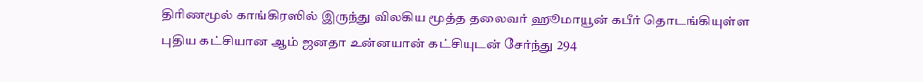திரிணமூல் காங்கிரஸில் இருந்து விலகிய மூத்த தலைவர் ஹூமாயூன் கபீர் தொடங்கியுள்ள புதிய கட்சியான ஆம் ஜனதா உன்னயான் கட்சியுடன் சேர்ந்து 294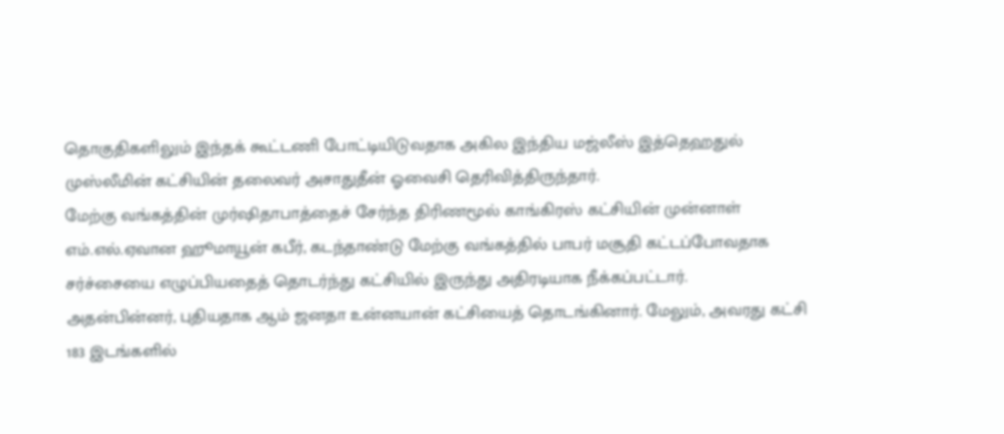தொகுதிகளிலும் இந்தக் கூட்டணி போட்டியிடுவதாக அகில இந்திய மஜ்லீஸ் இத்தெஹதுல் முஸ்லீமின் கட்சியின் தலைவர் அசாதுதீன் ஓவைசி தெரிவித்திருந்தார்.
மேற்கு வங்கத்தின் முர்ஷிதாபாத்தைச் சேர்ந்த திரிணமூல் காங்கிரஸ் கட்சியின் முன்னாள் எம்.எல்.ஏவான ஹூமாயூன் கபீர், கடந்தாண்டு மேற்கு வங்கத்தில் பாபர் மசூதி கட்டப்போவதாக சர்ச்சையை எழுப்பியதைத் தொடர்ந்து கட்சியில் இருந்து அதிரடியாக நீக்கப்பட்டார்.
அதன்பின்னர், புதியதாக ஆம் ஜனதா உன்னயான் கட்சியைத் தொடங்கினார். மேலும், அவரது கட்சி 183 இடங்களில்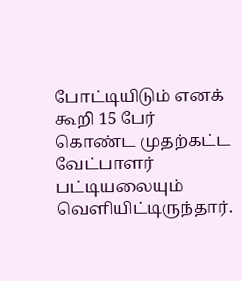போட்டியிடும் எனக் கூறி 15 பேர் கொண்ட முதற்கட்ட வேட்பாளர் பட்டியலையும் வெளியிட்டிருந்தார்.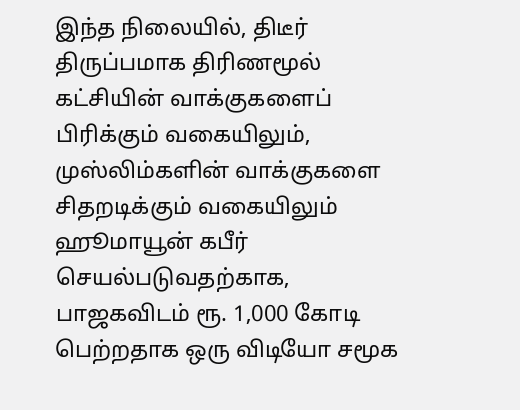இந்த நிலையில், திடீர் திருப்பமாக திரிணமூல் கட்சியின் வாக்குகளைப் பிரிக்கும் வகையிலும், முஸ்லிம்களின் வாக்குகளை சிதறடிக்கும் வகையிலும் ஹூமாயூன் கபீர் செயல்படுவதற்காக, பாஜகவிடம் ரூ. 1,000 கோடி பெற்றதாக ஒரு விடியோ சமூக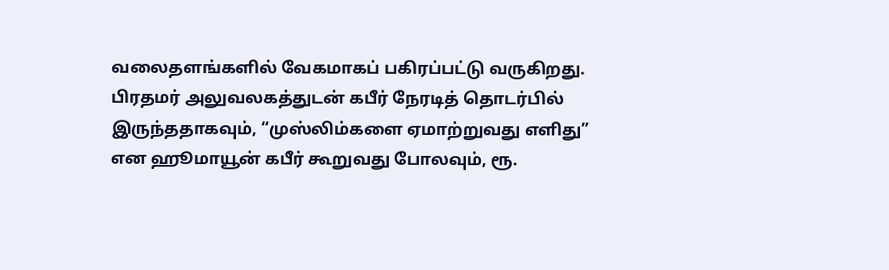வலைதளங்களில் வேகமாகப் பகிரப்பட்டு வருகிறது.
பிரதமர் அலுவலகத்துடன் கபீர் நேரடித் தொடர்பில் இருந்ததாகவும், “முஸ்லிம்களை ஏமாற்றுவது எளிது” என ஹூமாயூன் கபீர் கூறுவது போலவும், ரூ.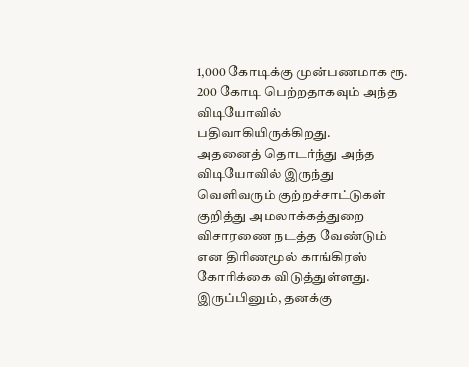1,000 கோடிக்கு முன்பணமாக ரூ. 200 கோடி பெற்றதாகவும் அந்த விடியோவில் பதிவாகியிருக்கிறது.
அதனைத் தொடர்ந்து அந்த விடியோவில் இருந்து வெளிவரும் குற்றச்சாட்டுகள் குறித்து அமலாக்கத்துறை விசாரணை நடத்த வேண்டும் என திரிணமூல் காங்கிரஸ் கோரிக்கை விடுத்துள்ளது.
இருப்பினும், தனக்கு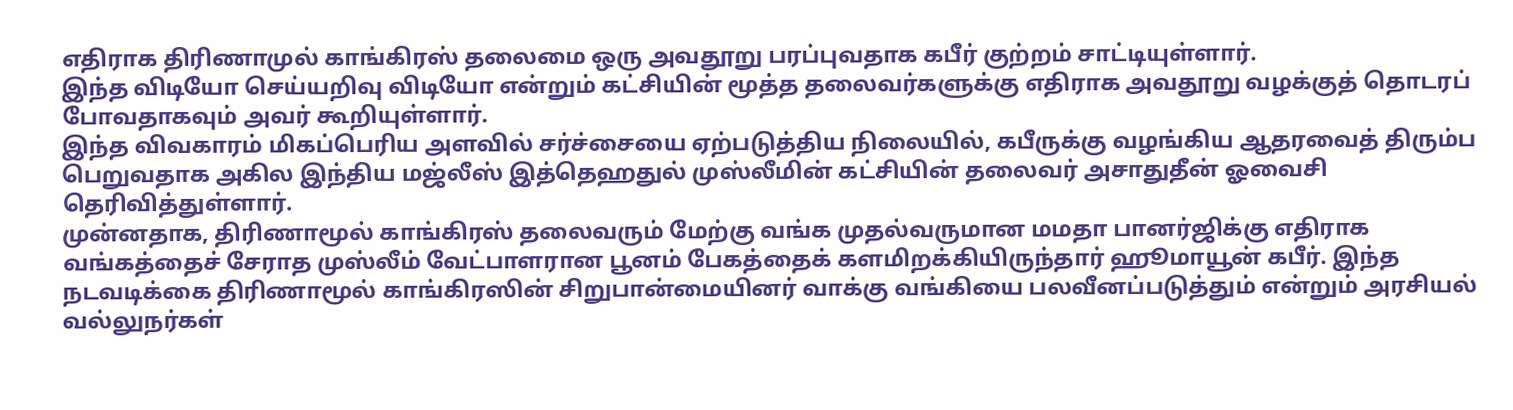எதிராக திரிணாமுல் காங்கிரஸ் தலைமை ஒரு அவதூறு பரப்புவதாக கபீர் குற்றம் சாட்டியுள்ளார்.
இந்த விடியோ செய்யறிவு விடியோ என்றும் கட்சியின் மூத்த தலைவர்களுக்கு எதிராக அவதூறு வழக்குத் தொடரப் போவதாகவும் அவர் கூறியுள்ளார்.
இந்த விவகாரம் மிகப்பெரிய அளவில் சர்ச்சையை ஏற்படுத்திய நிலையில், கபீருக்கு வழங்கிய ஆதரவைத் திரும்ப பெறுவதாக அகில இந்திய மஜ்லீஸ் இத்தெஹதுல் முஸ்லீமின் கட்சியின் தலைவர் அசாதுதீன் ஓவைசி தெரிவித்துள்ளார்.
முன்னதாக, திரிணாமூல் காங்கிரஸ் தலைவரும் மேற்கு வங்க முதல்வருமான மமதா பானர்ஜிக்கு எதிராக வங்கத்தைச் சேராத முஸ்லீம் வேட்பாளரான பூனம் பேகத்தைக் களமிறக்கியிருந்தார் ஹூமாயூன் கபீர். இந்த நடவடிக்கை திரிணாமூல் காங்கிரஸின் சிறுபான்மையினர் வாக்கு வங்கியை பலவீனப்படுத்தும் என்றும் அரசியல் வல்லுநர்கள்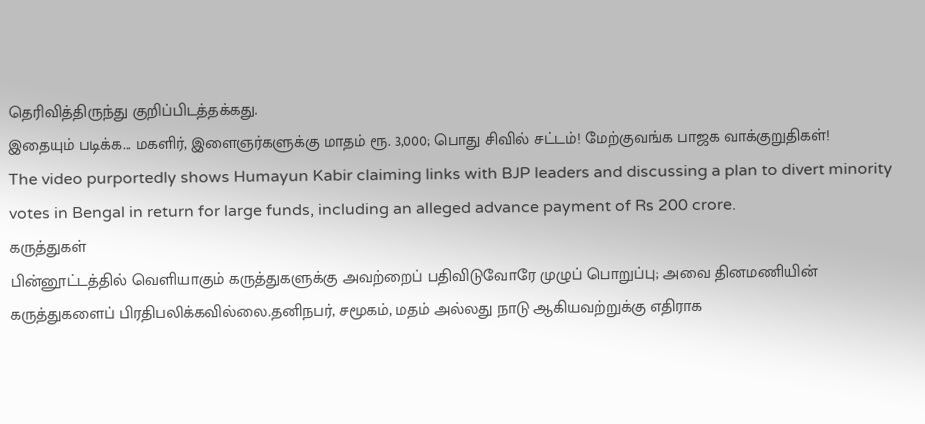தெரிவித்திருந்து குறிப்பிடத்தக்கது.
இதையும் படிக்க... மகளிர், இளைஞர்களுக்கு மாதம் ரூ. 3,000; பொது சிவில் சட்டம்! மேற்குவங்க பாஜக வாக்குறுதிகள்!
The video purportedly shows Humayun Kabir claiming links with BJP leaders and discussing a plan to divert minority votes in Bengal in return for large funds, including an alleged advance payment of Rs 200 crore.
கருத்துகள்
பின்னூட்டத்தில் வெளியாகும் கருத்துகளுக்கு அவற்றைப் பதிவிடுவோரே முழுப் பொறுப்பு; அவை தினமணியின் கருத்துகளைப் பிரதிபலிக்கவில்லை.தனிநபர், சமூகம், மதம் அல்லது நாடு ஆகியவற்றுக்கு எதிராக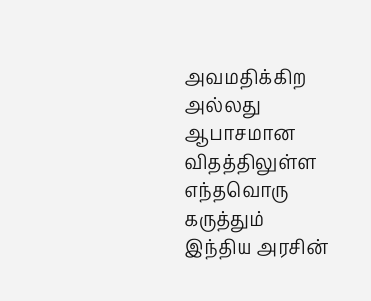அவமதிக்கிற அல்லது ஆபாசமான விதத்திலுள்ள எந்தவொரு கருத்தும் இந்திய அரசின்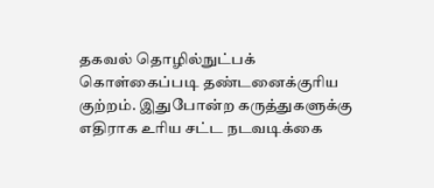தகவல் தொழில்நுட்பக் கொள்கைப்படி தண்டனைக்குரிய குற்றம். இதுபோன்ற கருத்துகளுக்கு எதிராக உரிய சட்ட நடவடிக்கை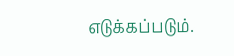எடுக்கப்படும்.